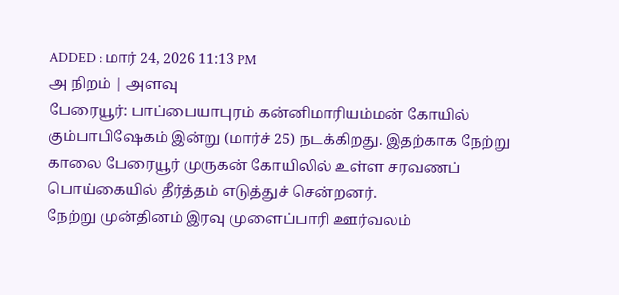ADDED : மார் 24, 2026 11:13 PM
அ நிறம் | அளவு
பேரையூர்: பாப்பையாபுரம் கன்னிமாரியம்மன் கோயில் கும்பாபிஷேகம் இன்று (மார்ச் 25) நடக்கிறது. இதற்காக நேற்று காலை பேரையூர் முருகன் கோயிலில் உள்ள சரவணப் பொய்கையில் தீர்த்தம் எடுத்துச் சென்றனர்.
நேற்று முன்தினம் இரவு முளைப்பாரி ஊர்வலம்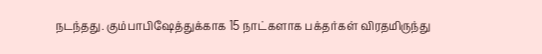நடந்தது. கும்பாபிஷேத்துக்காக 15 நாட்களாக பக்தர்கள் விரதமிருந்து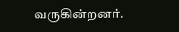வருகின்றனர்.